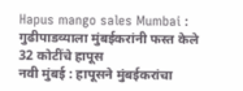Hapus mango sales Mumbai : गुढीपाडव्याला मुंबईकरांनी फस्त केले 32 कोटींचे हापूस
नवी मुंबई : हापूसने मुंबईकरांचा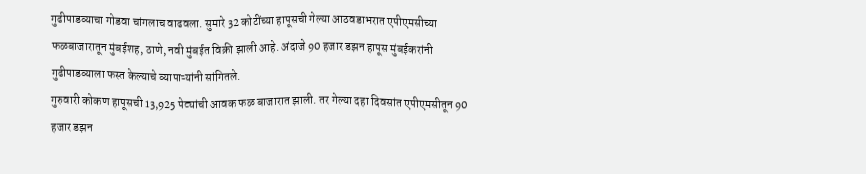गुढीपाडव्याचा गोडवा चांगलाच वाढवला. सुमारे 32 कोटींच्या हापूसची गेल्या आठवडाभरात एपीएमसीच्या फळबाजारातून मुंबईशह, ठाणे, नवी मुंबईत विक्री झाली आहे. अंदाजे 90 हजार डझन हापूस मुंबईकरांनी गुढीपाडव्याला फस्त केल्याचे व्यापाऱ्यांनी सांगितले.
गुरुवारी कोकण हापूसची 13,925 पेट्यांची आवक फळ बाजारात झाली. तर गेल्या दहा दिवसांत एपीएमसीतून 90 हजार डझन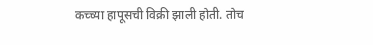कच्च्या हापूसची विक्री झाली होती. तोच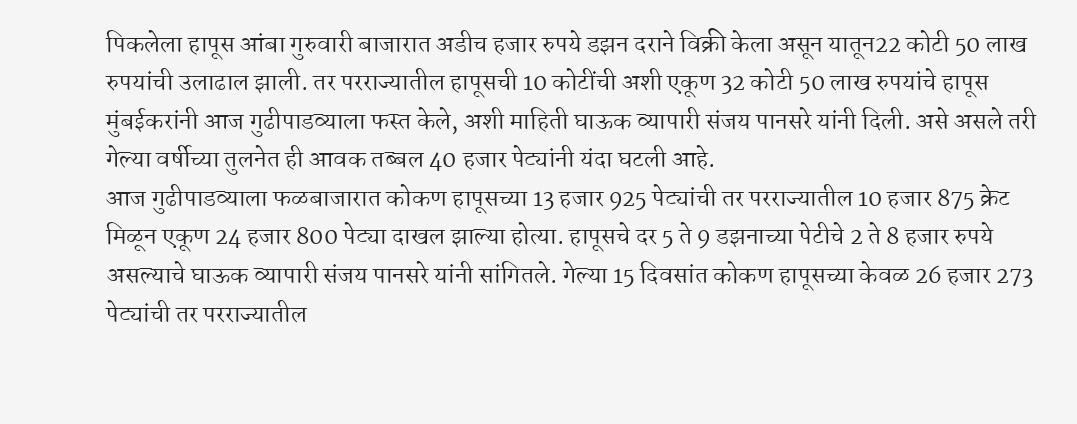पिकलेला हापूस आंबा गुरुवारी बाजारात अडीच हजार रुपये डझन दराने विक्री केला असून यातून22 कोटी 50 लाख रुपयांची उलाढाल झाली. तर परराज्यातील हापूसची 10 कोटींची अशी एकूण 32 कोटी 50 लाख रुपयांचे हापूस मुंबईकरांनी आज गुढीपाडव्याला फस्त केले, अशी माहिती घाऊक व्यापारी संजय पानसरे यांनी दिली. असे असले तरी गेल्या वर्षीच्या तुलनेत ही आवक तब्बल 40 हजार पेट्यांनी यंदा घटली आहे.
आज गुढीपाडव्याला फळबाजारात कोकण हापूसच्या 13 हजार 925 पेट्यांची तर परराज्यातील 10 हजार 875 क्रेट मिळून एकूण 24 हजार 800 पेट्या दाखल झाल्या होत्या. हापूसचे दर 5 ते 9 डझनाच्या पेटीचे 2 ते 8 हजार रुपये असल्याचे घाऊक व्यापारी संजय पानसरे यांनी सांगितले. गेल्या 15 दिवसांत कोकण हापूसच्या केवळ 26 हजार 273 पेट्यांची तर परराज्यातील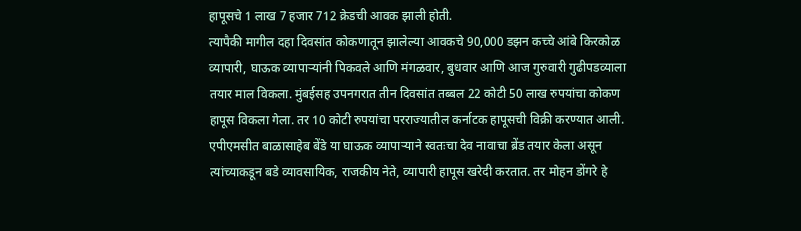हापूसचे 1 लाख 7 हजार 712 क्रेडची आवक झाली होती.
त्यापैकी मागील दहा दिवसांत कोकणातून झालेल्या आवकचे 90,000 डझन कच्चे आंबे किरकोळ व्यापारी, घाऊक व्यापाऱ्यांनी पिकवले आणि मंगळवार, बुधवार आणि आज गुरुवारी गुढीपडव्याला तयार माल विकला. मुंबईसह उपनगरात तीन दिवसांत तब्बल 22 कोटी 50 लाख रुपयांचा कोकण हापूस विकला गेला. तर 10 कोटी रुपयांचा परराज्यातील कर्नाटक हापूसची विक्री करण्यात आली.
एपीएमसीत बाळासाहेब बेंडे या घाऊक व्यापाऱ्याने स्वतःचा देव नावाचा ब्रेंड तयार केला असून त्यांच्याकडून बडे व्यावसायिक, राजकीय नेते, व्यापारी हापूस खरेदी करतात. तर मोहन डोंगरे हे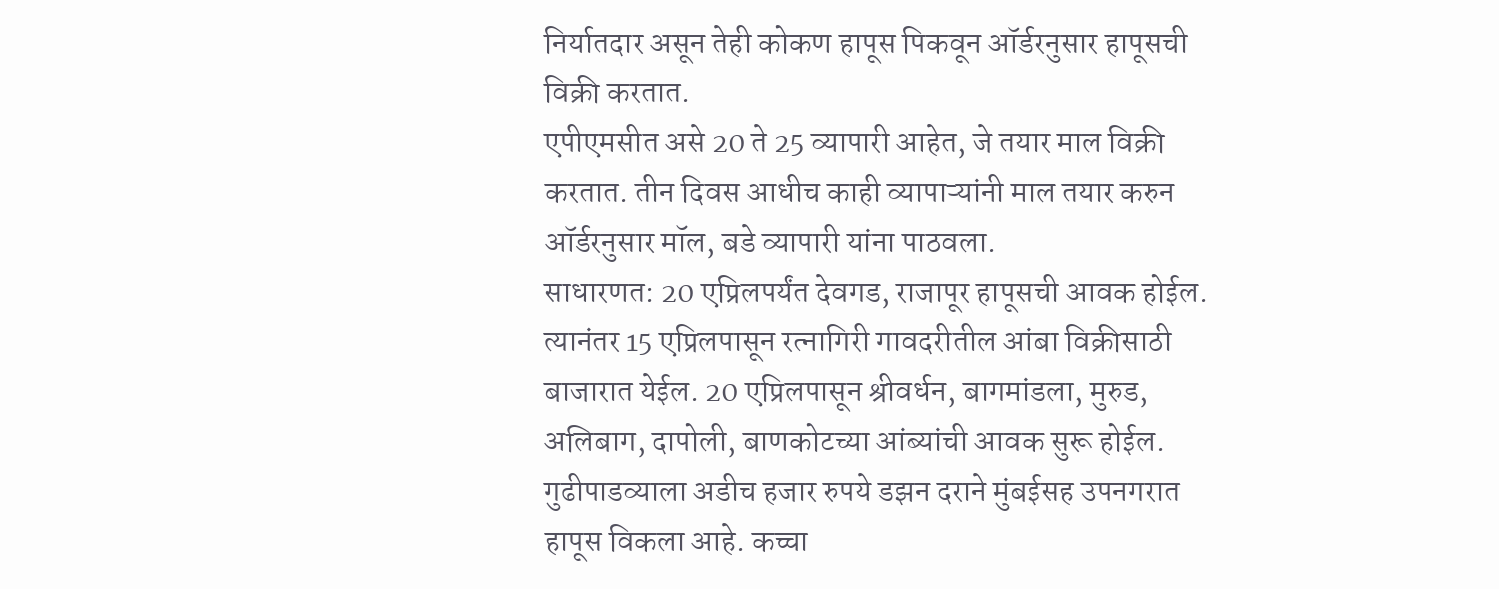निर्यातदार असून तेही कोकण हापूस पिकवून ऑर्डरनुसार हापूसची विक्री करतात.
एपीएमसीत असे 20 ते 25 व्यापारी आहेत, जे तयार माल विक्री करतात. तीन दिवस आधीच काही व्यापाऱ्यांनी माल तयार करुन ऑर्डरनुसार मॉल, बडे व्यापारी यांना पाठवला.
साधारणत: 20 एप्रिलपर्यंत देवगड, राजापूर हापूसची आवक होईल. त्यानंतर 15 एप्रिलपासून रत्नागिरी गावदरीतील आंबा विक्रीसाठी बाजारात येईल. 20 एप्रिलपासून श्रीवर्धन, बागमांडला, मुरुड, अलिबाग, दापोली, बाणकोटच्या आंब्यांची आवक सुरू होईल.
गुढीपाडव्याला अडीच हजार रुपये डझन दराने मुंबईसह उपनगरात हापूस विकला आहे. कच्चा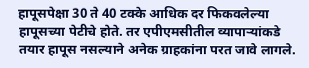हापूसपेक्षा 30 ते 40 टक्के आधिक दर फिकवलेल्या हापूसच्या पेटीचे होते. तर एपीएमसीतील व्यापाऱ्यांकडे तयार हापूस नसल्याने अनेक ग्राहकांना परत जावे लागले.